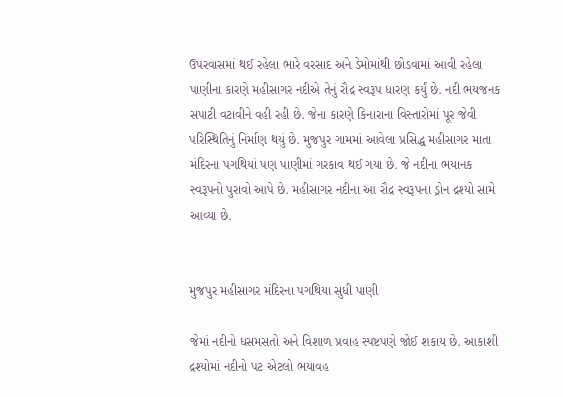ઉપરવાસમાં થઈ રહેલા ભારે વરસાદ અને ડેમોમાંથી છોડવામાં આવી રહેલા પાણીના કારણે મહીસાગર નદીએ તેનું રૌદ્ર સ્વરૂપ ધારણ કર્યું છે. નદી ભયજનક સપાટી વટાવીને વહી રહી છે. જેના કારણે કિનારાના વિસ્તારોમાં પૂર જેવી પરિસ્થિતિનું નિર્માણ થયું છે. મુજપુર ગામમાં આવેલા પ્રસિદ્ધ મહીસાગર માતા મંદિરના પગથિયાં પણ પાણીમાં ગરકાવ થઈ ગયા છે. જે નદીના ભયાનક સ્વરૂપનો પુરાવો આપે છે. મહીસાગર નદીના આ રૌદ્ર સ્વરૂપના ડ્રોન દ્રશ્યો સામે આવ્યા છે.


મુજપુર મહીસાગર મંદિરના પગથિયા સુધી પાણી

જેમાં નદીનો ધસમસતો અને વિશાળ પ્રવાહ સ્પષ્ટપણે જોઈ શકાય છે. આકાશી દ્રશ્યોમાં નદીનો પટ એટલો ભયાવહ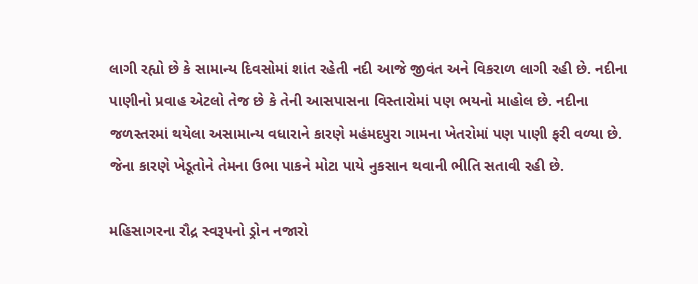લાગી રહ્યો છે કે સામાન્ય દિવસોમાં શાંત રહેતી નદી આજે જીવંત અને વિકરાળ લાગી રહી છે. નદીના પાણીનો પ્રવાહ એટલો તેજ છે કે તેની આસપાસના વિસ્તારોમાં પણ ભયનો માહોલ છે. નદીના જળસ્તરમાં થયેલા અસામાન્ય વધારાને કારણે મહંમદપુરા ગામના ખેતરોમાં પણ પાણી ફરી વળ્યા છે. જેના કારણે ખેડૂતોને તેમના ઉભા પાકને મોટા પાયે નુકસાન થવાની ભીતિ સતાવી રહી છે.

મહિસાગરના રૌદ્ર સ્વરૂપનો ડ્રોન નજારો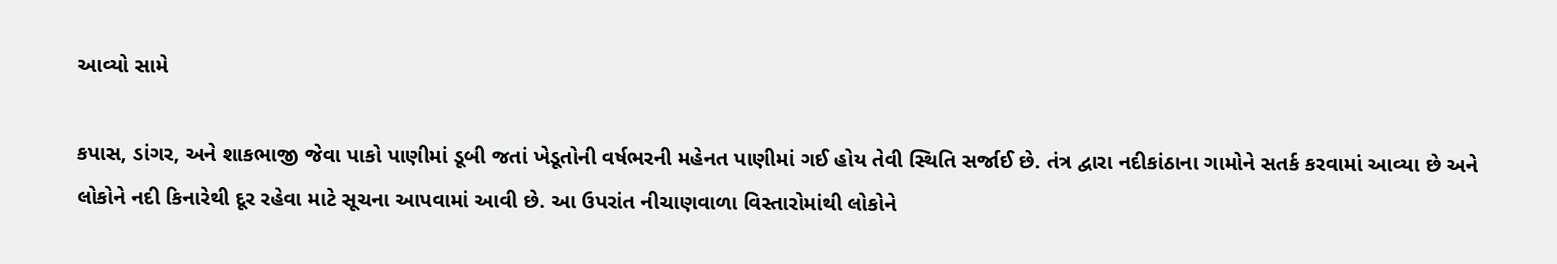આવ્યો સામે

કપાસ, ડાંગર, અને શાકભાજી જેવા પાકો પાણીમાં ડૂબી જતાં ખેડૂતોની વર્ષભરની મહેનત પાણીમાં ગઈ હોય તેવી સ્થિતિ સર્જાઈ છે. તંત્ર દ્વારા નદીકાંઠાના ગામોને સતર્ક કરવામાં આવ્યા છે અને લોકોને નદી કિનારેથી દૂર રહેવા માટે સૂચના આપવામાં આવી છે. આ ઉપરાંત નીચાણવાળા વિસ્તારોમાંથી લોકોને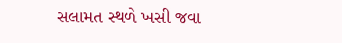સલામત સ્થળે ખસી જવા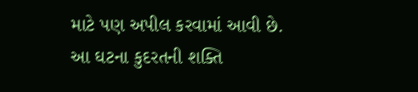માટે પણ અપીલ કરવામાં આવી છે. આ ઘટના કુદરતની શક્તિ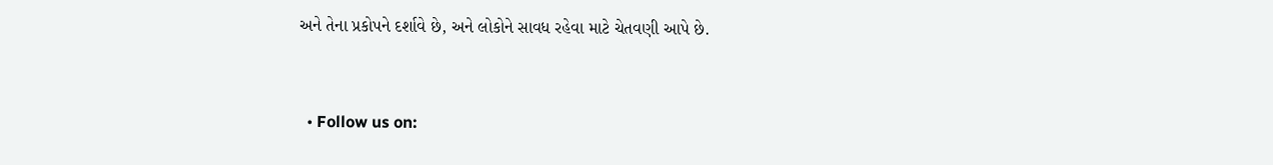અને તેના પ્રકોપને દર્શાવે છે, અને લોકોને સાવધ રહેવા માટે ચેતવણી આપે છે.


  • Follow us on: